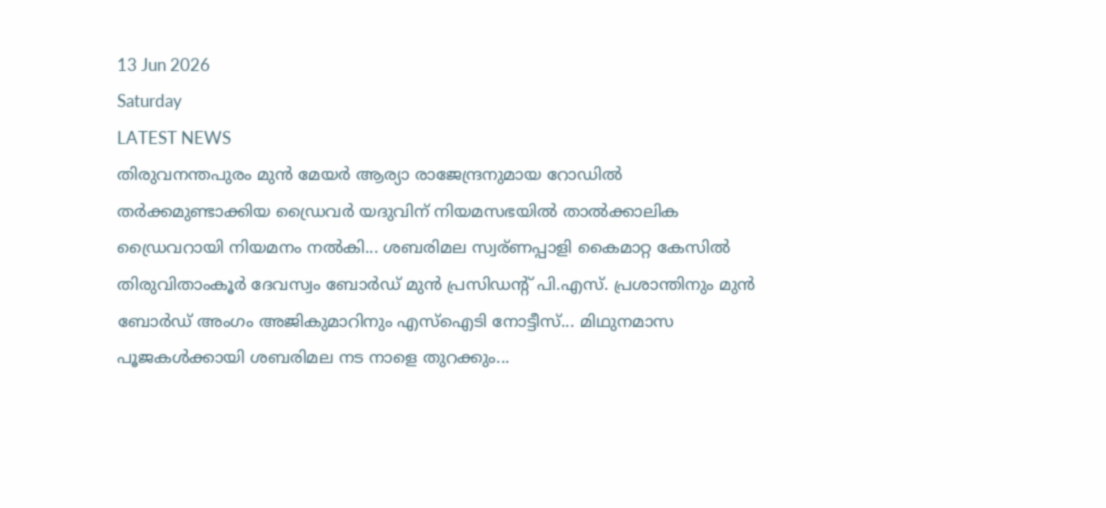13 Jun 2026
Saturday
LATEST NEWS
തിരുവനന്തപുരം മുൻ മേയർ ആര്യാ രാജേന്ദ്രനുമായ റോഡിൽ തർക്കമുണ്ടാക്കിയ ഡ്രൈവർ യദുവിന് നിയമസഭയിൽ താൽക്കാലിക ഡ്രൈവറായി നിയമനം നൽകി... ശബരിമല സ്വര്ണപ്പാളി കൈമാറ്റ കേസിൽ തിരുവിതാംകൂർ ദേവസ്വം ബോർഡ് മുൻ പ്രസിഡന്റ് പി.എസ്. പ്രശാന്തിനും മുൻ ബോർഡ് അംഗം അജികുമാറിനും എസ്ഐടി നോട്ടീസ്... മിഥുനമാസ പൂജകൾക്കായി ശബരിമല നട നാളെ തുറക്കും...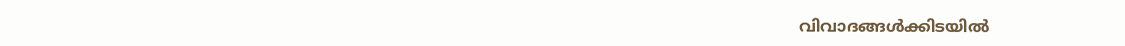വിവാദങ്ങൾക്കിടയിൽ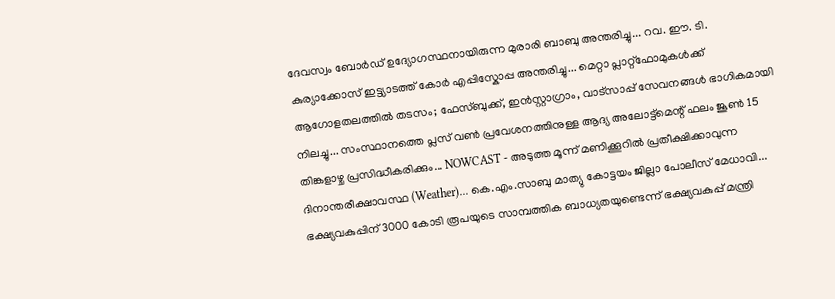ദേവസ്വം ബോർഡ് ഉദ്യോഗസ്ഥനായിരുന്ന മുരാരി ബാബു അന്തരിച്ചു... റവ. ഈ. ടി. കുര്യാക്കോസ് ഇട്ട്യാടത്ത് കോർ എപ്പിസ്കോപ്പ അന്തരിച്ചു... മെറ്റാ പ്ലാറ്റ്‌ഫോമുകൾക്ക് ആഗോളതലത്തിൽ തടസം; ഫേസ്ബുക്ക്, ഇൻസ്റ്റാഗ്രാം, വാട്സാപ്പ് സേവനങ്ങൾ ഭാഗികമായി നിലച്ചു... സംസ്ഥാനത്തെ പ്ലസ് വണ്‍ പ്രവേശനത്തിനുള്ള ആദ്യ അലോട്ട്‌മെന്റ് ഫലം ജൂണ്‍ 15 തിങ്കളാഴ്ച പ്രസിദ്ധീകരിക്കും... NOWCAST - അടുത്ത മൂന്ന് മണിക്കൂറിൽ പ്രതീക്ഷിക്കാവുന്ന ദിനാന്തരീക്ഷാവസ്ഥ (Weather)... കെ.എം.സാബു മാത്യു കോട്ടയം ജില്ലാ പോലീസ് മേധാവി... ഭക്ഷ്യവകുപ്പിന് 3000 കോടി രൂപയുടെ സാമ്പത്തിക ബാധ്യതയുണ്ടെന്ന് ഭക്ഷ്യവകുപ്പ് മന്ത്രി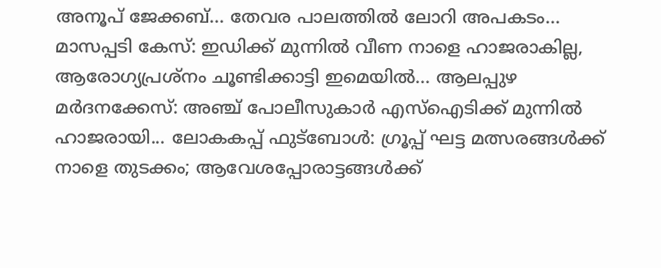അനൂപ് ജേക്കബ്... തേവര പാലത്തിൽ ലോറി അപകടം... മാസപ്പടി കേസ്: ഇഡിക്ക് മുന്നിൽ വീണ നാളെ ഹാജരാകില്ല, ആരോഗ്യപ്രശ്നം ചൂണ്ടിക്കാട്ടി ഇമെയിൽ... ആലപ്പുഴ മർദനക്കേസ്: അഞ്ച് പോലീസുകാർ എസ്‌ഐടിക്ക് മുന്നിൽ ഹാജരായി... ലോകകപ്പ് ഫുട്ബോൾ: ഗ്രൂപ്പ് ഘട്ട മത്സരങ്ങൾക്ക് നാളെ തുടക്കം; ആവേശപ്പോരാട്ടങ്ങൾക്ക്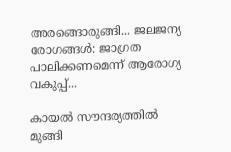അരങ്ങൊരുങ്ങി... ജലജന്യ രോഗങ്ങള്‍: ജാഗ്രത പാലിക്കണമെന്ന് ആരോഗ്യ വകുപ്പ്...

കായല്‍ സൗന്ദര്യത്തില്‍ മുങ്ങി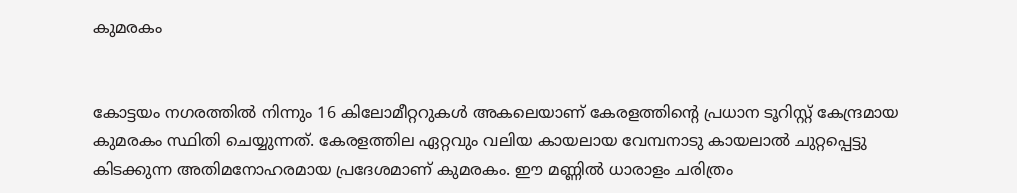കുമരകം


കോട്ടയം നഗരത്തില്‍ നിന്നും 16 കിലോമീറ്ററുകള്‍ അകലെയാണ് കേരളത്തിന്റെ പ്രധാന ടൂറിസ്റ്റ് കേന്ദ്രമായ കുമരകം സ്ഥിതി ചെയ്യുന്നത്. കേരളത്തില ഏറ്റവും വലിയ കായലായ വേമ്പനാടു കായലാല്‍ ചുറ്റപ്പെട്ടു കിടക്കുന്ന അതിമനോഹരമായ പ്രദേശമാണ് കുമരകം. ഈ മണ്ണില്‍ ധാരാളം ചരിത്രം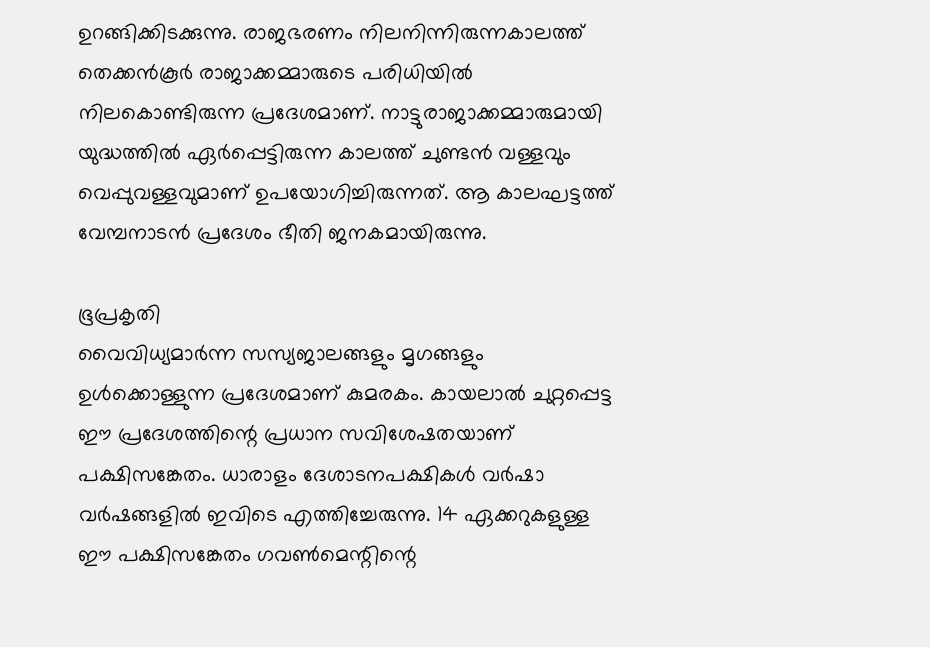ഉറങ്ങിക്കിടക്കുന്നു. രാജഭരണം നിലനിന്നിരുന്നകാലത്ത് തെക്കന്‍കൂര്‍ രാജാക്കമ്മാരുടെ പരിധിയില്‍ നിലകൊണ്ടിരുന്ന പ്രദേശമാണ്. നാട്ടുരാജാക്കമ്മാരുമായി യുദ്ധത്തില്‍ ഏര്‍പ്പെട്ടിരുന്ന കാലത്ത് ചുണ്ടന്‍ വള്ളവും വെപ്പുവള്ളവുമാണ് ഉപയോഗിച്ചിരുന്നത്. ആ കാലഘട്ടത്ത് വേമ്പനാടന്‍ പ്രദേശം ഭീതി ജനകമായിരുന്നു.

ഭൂപ്രകൃതി
വൈവിധ്യമാര്‍ന്ന സസ്യജാലങ്ങളും മൃഗങ്ങളും ഉള്‍ക്കൊള്ളുന്ന പ്രദേശമാണ് കുമരകം. കായലാല്‍ ചുറ്റപ്പെട്ട ഈ പ്രദേശത്തിന്റെ പ്രധാന സവിശേഷതയാണ് പക്ഷിസങ്കേതം. ധാരാളം ദേശാടനപക്ഷികള്‍ വര്‍ഷാ വര്‍ഷങ്ങളില്‍ ഇവിടെ എത്തിച്ചേരുന്നു. 14 ഏക്കറുകളുള്ള ഈ പക്ഷിസങ്കേതം ഗവണ്‍മെന്റിന്റെ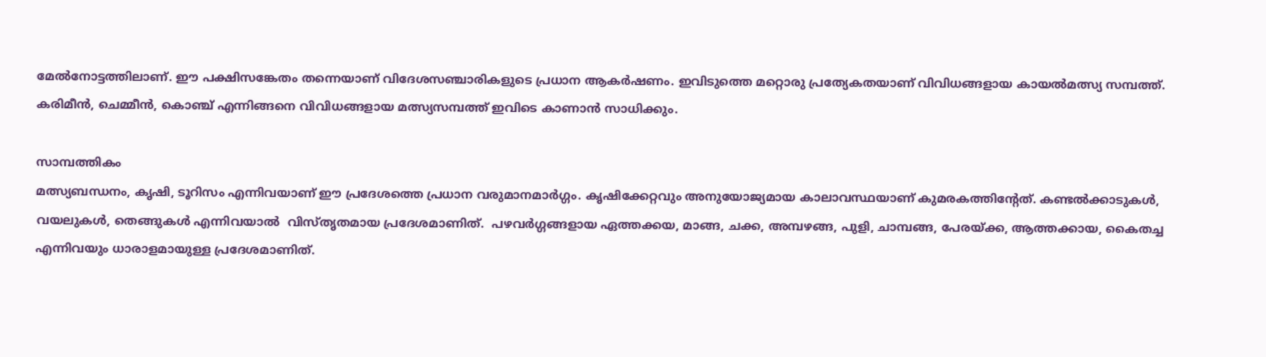മേല്‍നോട്ടത്തിലാണ്. ഈ പക്ഷിസങ്കേതം തന്നെയാണ് വിദേശസഞ്ചാരികളുടെ പ്രധാന ആകര്‍ഷണം. ഇവിടുത്തെ മറ്റൊരു പ്രത്യേകതയാണ് വിവിധങ്ങളായ കായല്‍മത്സ്യ സമ്പത്ത്. കരിമീന്‍, ചെമ്മീന്‍, കൊഞ്ച് എന്നിങ്ങനെ വിവിധങ്ങളായ മത്സ്യസമ്പത്ത് ഇവിടെ കാണാന്‍ സാധിക്കും.

സാമ്പത്തികം
മത്സ്യബന്ധനം, കൃഷി, ടൂറിസം എന്നിവയാണ് ഈ പ്രദേശത്തെ പ്രധാന വരുമാനമാര്‍ഗ്ഗം. കൃഷിക്കേറ്റവും അനുയോജ്യമായ കാലാവസ്ഥയാണ് കുമരകത്തിന്റേത്. കണ്ടല്‍ക്കാടുകള്‍, വയലുകള്‍, തെങ്ങുകള്‍ എന്നിവയാല്‍  വിസ്തൃതമായ പ്രദേശമാണിത്.  പഴവര്‍ഗ്ഗങ്ങളായ ഏത്തക്കയ, മാങ്ങ, ചക്ക, അമ്പഴങ്ങ, പുളി, ചാമ്പങ്ങ, പേരയ്ക്ക, ആത്തക്കായ, കൈതച്ച എന്നിവയും ധാരാളമായുള്ള പ്രദേശമാണിത്.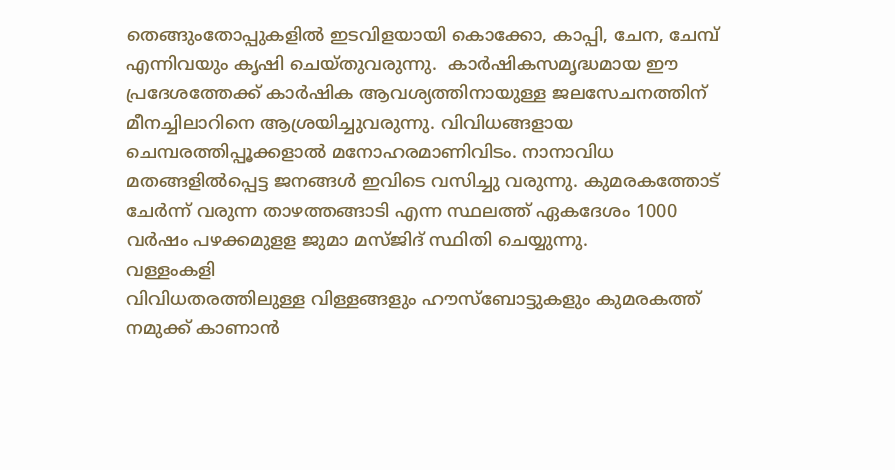തെങ്ങുംതോപ്പുകളില്‍ ഇടവിളയായി കൊക്കോ, കാപ്പി, ചേന, ചേമ്പ് എന്നിവയും കൃഷി ചെയ്തുവരുന്നു.  കാര്‍ഷികസമൃദ്ധമായ ഈ പ്രദേശത്തേക്ക് കാര്‍ഷിക ആവശ്യത്തിനായുള്ള ജലസേചനത്തിന് മീനച്ചിലാറിനെ ആശ്രയിച്ചുവരുന്നു. വിവിധങ്ങളായ ചെമ്പരത്തിപ്പൂക്കളാല്‍ മനോഹരമാണിവിടം. നാനാവിധ മതങ്ങളില്‍പ്പെട്ട ജനങ്ങള്‍ ഇവിടെ വസിച്ചു വരുന്നു. കുമരകത്തോട് ചേര്‍ന്ന് വരുന്ന താഴത്തങ്ങാടി എന്ന സ്ഥലത്ത് ഏകദേശം 1000 വര്‍ഷം പഴക്കമുളള ജുമാ മസ്ജിദ് സ്ഥിതി ചെയ്യുന്നു.
വള്ളംകളി
വിവിധതരത്തിലുള്ള വിള്ളങ്ങളും ഹൗസ്‌ബോട്ടുകളും കുമരകത്ത് നമുക്ക് കാണാന്‍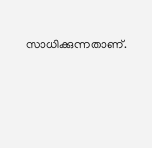സാധിക്കുന്നതാണ്.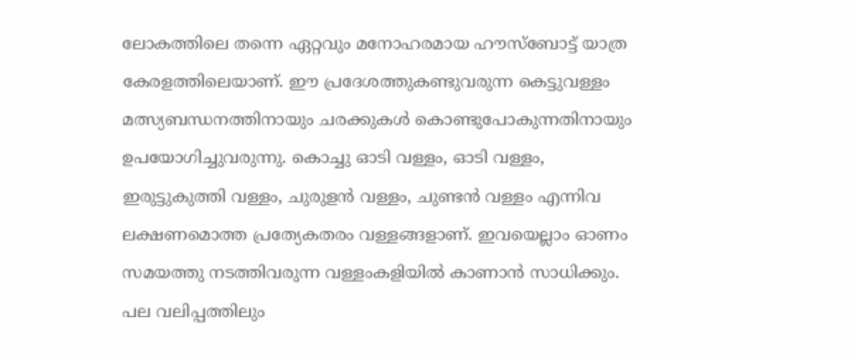ലോകത്തിലെ തന്നെ ഏറ്റവും മനോഹരമായ ഹൗസ്‌ബോട്ട് യാത്ര കേരളത്തിലെയാണ്. ഈ പ്രദേശത്തുകണ്ടുവരുന്ന കെട്ടുവള്ളം മത്സ്യബന്ധനത്തിനായും ചരക്കുകള്‍ കൊണ്ടുപോകുന്നതിനായും ഉപയോഗിച്ചുവരുന്നു. കൊച്ചു ഓടി വള്ളം, ഓടി വള്ളം, ഇരുട്ടുകുത്തി വള്ളം, ചുരുളന്‍ വള്ളം, ചുണ്ടന്‍ വള്ളം എന്നിവ ലക്ഷണമൊത്ത പ്രത്യേകതരം വള്ളങ്ങളാണ്. ഇവയെല്ലാം ഓണം സമയത്തു നടത്തിവരുന്ന വള്ളംകളിയില്‍ കാണാന്‍ സാധിക്കും.  പല വലിപ്പത്തിലും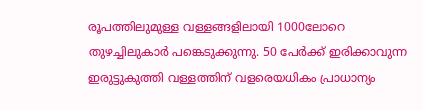രൂപത്തിലുമുള്ള വള്ളങ്ങളിലായി 1000ലോറെ തുഴച്ചിലുകാര്‍ പങ്കെടുക്കുന്നു. 50 പേര്‍ക്ക് ഇരിക്കാവുന്ന ഇരുട്ടുകുത്തി വള്ളത്തിന് വളരെയധികം പ്രാധാന്യം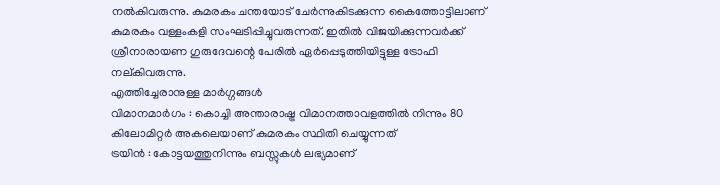നല്‍കിവരുന്നു. കുമരകം ചന്തയോട് ചേര്‍ന്നുകിടക്കുന്ന കൈത്തോട്ടിലാണ് കുമരകം വള്ളംകളി സംഘടിപ്പിച്ചുവരുന്നത്. ഇതില്‍ വിജയിക്കുന്നവര്‍ക്ക് ശ്രീനാരായണ ഗുരുദേവന്റെ പേരില്‍ ഏര്‍പ്പെടുത്തിയിട്ടുള്ള ട്രോഫി നല്കിവരുന്നു.
എത്തിച്ചേരാനുള്ള മാര്‍ഗ്ഗങ്ങള്‍
വിമാനമാര്‍ഗം : കൊച്ചി അന്താരാഷ്ട്ര വിമാനത്താവളത്തില്‍ നിന്നും 80 കിലോമിറ്റര്‍ അകലെയാണ് കുമരകം സ്ഥിതി ചെയ്യുന്നത്
ട്രയിന്‍ : കോട്ടയത്തുനിന്നും ബസ്സുകള്‍ ലഭ്യമാണ്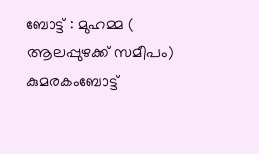ബോട്ട് : മുഹമ്മ ( ആലപ്പുഴക്ക് സമീപം) കുമരകംബോട്ട്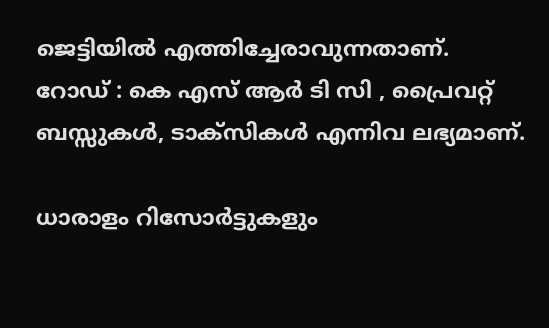ജെട്ടിയില്‍ എത്തിച്ചേരാവുന്നതാണ്.
റോഡ് : കെ എസ് ആര്‍ ടി സി , പ്രൈവറ്റ് ബസ്സുകള്‍, ടാക്‌സികള്‍ എന്നിവ ലഭ്യമാണ്.

ധാരാളം റിസോര്‍ട്ടുകളും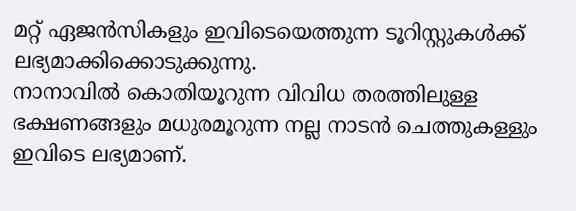മറ്റ് ഏജന്‍സികളും ഇവിടെയെത്തുന്ന ടൂറിസ്റ്റുകള്‍ക്ക് ലഭ്യമാക്കിക്കൊടുക്കുന്നു.
നാനാവില്‍ കൊതിയൂറുന്ന വിവിധ തരത്തിലുള്ള ഭക്ഷണങ്ങളും മധുരമൂറുന്ന നല്ല നാടന്‍ ചെത്തുകള്ളും ഇവിടെ ലഭ്യമാണ്.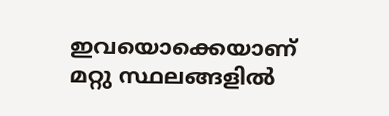ഇവയൊക്കെയാണ് മറ്റു സ്ഥലങ്ങളില്‍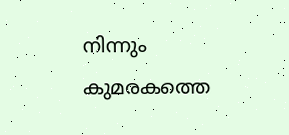നിന്നും കുമരകത്തെ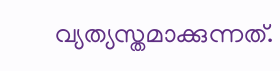വ്യത്യസ്തമാക്കുന്നത്.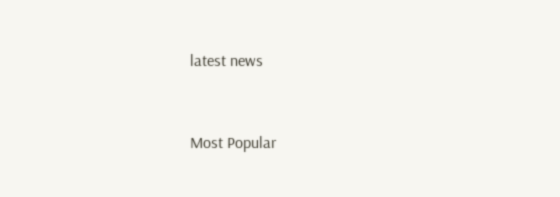latest news


Most Popular